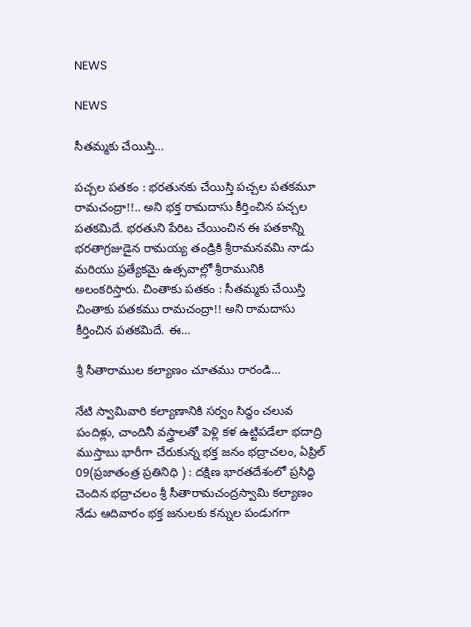NEWS

NEWS

సీతమ్మకు చేయిస్తి…

పచ్చల పతకం : భరతునకు చేయిస్తి పచ్చల పతకమూ రామచంద్రా!!.. అని భక్త రామదాసు కీర్తించిన పచ్చల పతకమిదే. భరతుని పేరిట చేయించిన ఈ పతకాన్ని భరతాగ్రజుడైన రామయ్య తండ్రికి శ్రీరామనవమి నాడు మరియు ప్రత్యేకమై ఉత్సవాల్లో శ్రీరామునికి అలంకరిస్తారు. చింతాకు పతకం : సీతమ్మకు చేయిస్తి చింతాకు పతకము రామచంద్రా!! అని రామదాసు కీర్తించిన పతకమిదే. ఈ…

శ్రీ సీతారాముల కల్యాణం చూతము రారండి…

నేటి స్వామివారి కల్యాణానికి సర్వం సిద్ధం చలువ పందిళ్లు, చాందినీ వస్త్రాలతో పెళ్లి కళ ఉట్టిపడేలా భదాద్రి ముస్తాబు భారీగా చేరుకున్న భక్త జనం భద్రాచలం, ఏప్రిల్‌ 09(ప్రజాతంత్ర ప్రతినిధి ) : దక్షిణ భారతదేశంలో ప్రసిద్ధి చెందిన భద్రాచలం శ్రీ సీతారామచంద్రస్వామి కల్యాణం నేడు ఆదివారం భక్త జనులకు కన్నుల పండుగగా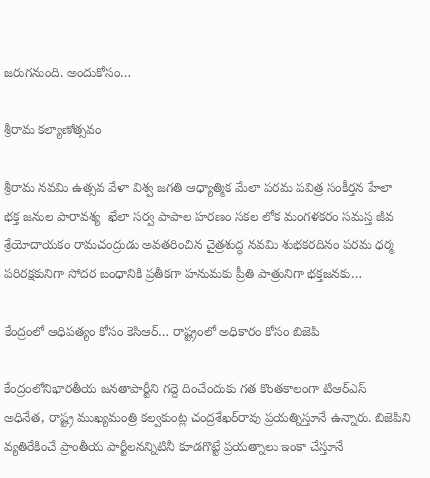జరుగనుంది. అందుకోసం…

శ్రీరామ కల్యాణోత్సవం

శ్రీరామ నవమి ఉత్సవ వేళా విశ్వ జగతి ఆధ్యాత్మిక మేలా పరమ పవిత్ర సంకీర్తన హేలా భక్త జనుల పారావశ్య  ఖేలా సర్వ పాపాల హరణం సకల లోక మంగళకరం సమస్త జీవ శ్రేయోదాయకం రామచంద్రుడు అవతరించిన చైత్రశుద్ధ నవమి శుభకరదినం పరమ ధర్మ పరిరక్షకునిగా సోదర బంధానికి ప్రతీకగా హనుమకు ప్రీతి పాత్రునిగా భక్తజనకు…

కేంద్రంలో ఆధిపత్యం కోసం కెసిఆర్‌… రాష్ట్రంలో అధికారం కోసం బిజెపి

కేంద్రంలోనిభారతీయ జనతాపార్టీని గద్దె దించేందుకు గత కొంతకాలంగా టిఆర్‌ఎస్‌ అధినేత, రాష్ట్ర ముఖ్యమంత్రి కల్వకుంట్ల చంద్రశేఖర్‌రావు ప్రయత్నిస్తూనే ఉన్నారు. బిజెపిని వ్యతిరేకించే ప్రాంతీయ పార్టీలనన్నిటినీ కూడగొట్టే ప్రయత్నాలు ఇంకా చేస్తూనే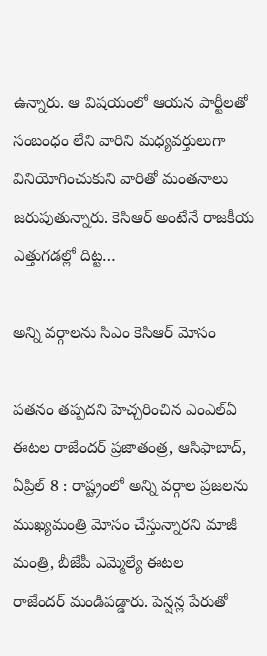ఉన్నారు. ఆ విషయంలో ఆయన పార్టీలతో సంబంధం లేని వారిని మధ్యవర్తులుగా వినియోగించుకుని వారితో మంతనాలు జరుపుతున్నారు. కెసిఆర్‌ అం‌టేనే రాజకీయ ఎత్తుగడల్లో దిట్ట…

అన్ని వర్గాలను సిఎం కెసిఆర్‌ ‌మోసం

పతనం తప్పదని హెచ్చరించిన ఎంఎల్‌ఏ ఈటల రాజేందర్‌ ‌ప్రజాతంత్ర, ఆసిఫాబాద్‌, ఏ‌ప్రిల్‌ 8 : రాష్ట్రంలో అన్ని వర్గాల ప్రజలను ముఖ్యమంత్రి మోసం చేస్తున్నారని మాజీ మంత్రి, బీజేపీ ఎమ్మెల్యే ఈటల రాజేందర్‌ ‌మండిపడ్డారు. పెన్షన్ల పేరుతో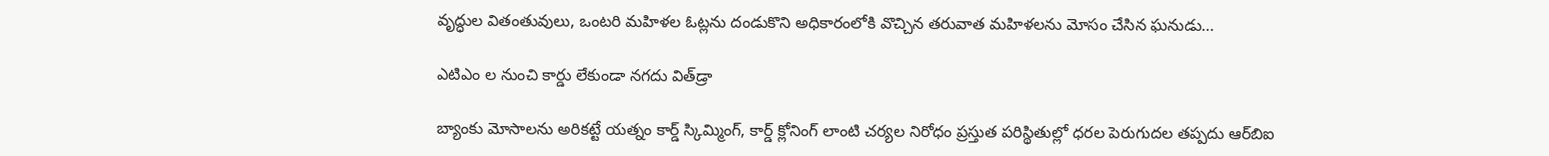వృద్ధుల వితంతువులు, ఒంటరి మహిళల ఓట్లను దండుకొని అధికారంలోకి వొచ్చిన తరువాత మహిళలను మోసం చేసిన ఘనుడు…

ఎటిఎం ల నుంచి కార్డు లేకుండా నగదు విత్‌‌డ్రా

బ్యాంకు మోసాలను అరికట్టే యత్నం కార్డ్ ‌స్కిమ్మింగ్‌, కార్డ్ ‌క్లోనింగ్‌ ‌లాంటి చర్యల నిరోధం ప్రస్తుత పరిస్థితుల్లో ధరల పెరుగుదల తప్పదు ఆర్‌బిఐ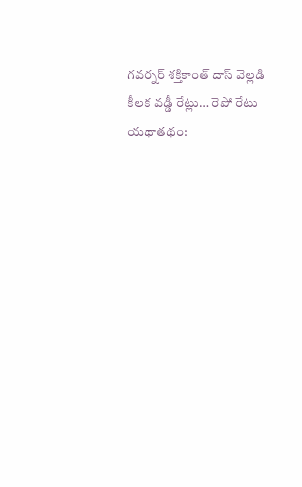గవర్నర్‌ ‌శక్తికాంత్‌ ‌దాస్‌ ‌వెల్లడి కీలక వడ్డీ రేట్లు… రెపో రేటు యథాతథం: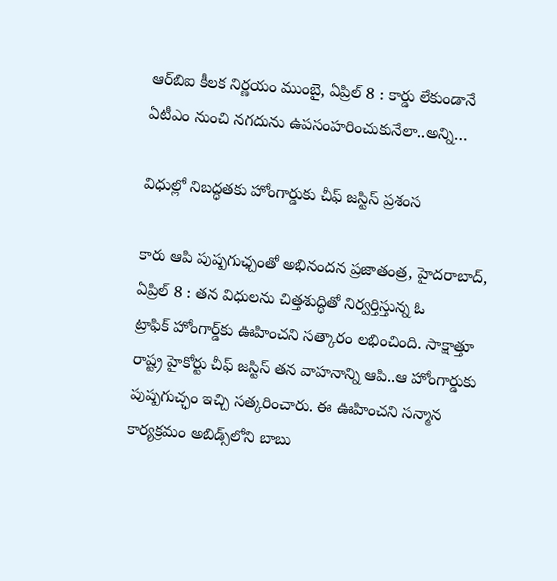ఆర్‌బిఐ కీలక నిర్ణయం ముంబై, ఏప్రిల్‌ 8 : కార్డు లేకుండానే ఏటీఎం నుంచి నగదును ఉపసంహరించుకునేలా..అన్ని…

విధుల్లో నిబద్ధతకు హోంగార్డుకు చీఫ్‌ ‌జస్టిస్‌ ‌ప్రశంస

కారు ఆపి పుష్పగుఛ్చంతో అభినందన ప్రజాతంత్ర, హైదరాబాద్‌, ఏ‌ప్రిల్‌ 8 : తన విధులను చిత్తశుద్ధితో నిర్వర్తిస్తున్న ఓ ట్రాఫిక్‌ ‌హోంగార్డ్‌కు ఊహించని సత్కారం లభించింది. సాక్షాత్తూ రాష్ట్ర హైకోర్టు చీఫ్‌ ‌జస్టిస్‌ ‌తన వాహనాన్ని ఆపి..ఆ హోంగార్డుకు పుష్పగుచ్ఛం ఇచ్చి సత్కరించారు. ఈ ఊహించని సన్మాన కార్యక్రమం అబిడ్స్‌లోని బాబు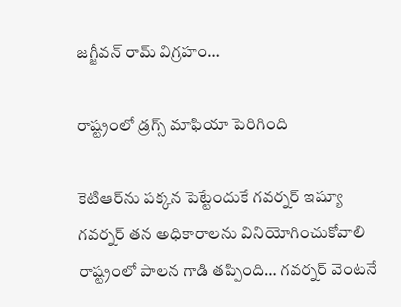జగ్జీవన్‌ ‌రామ్‌ ‌విగ్రహం…

రాష్ట్రంలో డ్రగ్స్ ‌మాఫియా పెరిగింది

కెటిఆర్‌ను పక్కన పెట్టేందుకే గవర్నర్‌ ఇష్యూ గవర్నర్‌ ‌తన అధికారాలను వినియోగించుకోవాలి రాష్ట్రంలో పాలన గాడి తప్పింది… గవర్నర్‌ ‌వెంటనే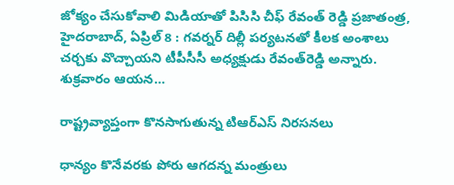జోక్యం చేసుకోవాలి మిడియాతో పిసిసి చీఫ్‌ ‌రేవంత్‌ ‌రెడ్డి ప్రజాతంత్ర, హైదరాబాద్‌, ఏ‌ప్రిల్‌ 8 : గవర్నర్‌ ‌దిల్లీ పర్యటనతో కీలక అంశాలు చర్చకు వొచ్చాయని టీపీసీసీ అధ్యక్షుడు రేవంత్‌రెడ్డి అన్నారు. శుక్రవారం ఆయన…

రాష్ట్రవ్యాప్తంగా కొనసాగుతున్న టిఆర్‌ఎస్‌ ‌నిరసనలు

ధాన్యం కొనేవరకు పోరు ఆగదన్న మంత్రులు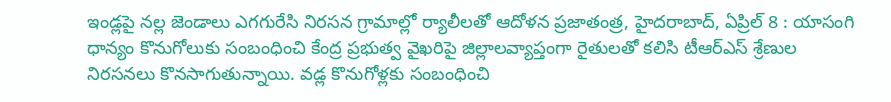ఇండ్లపై నల్ల జెండాలు ఎగగురేసి నిరసన గ్రామాల్లో ర్యాలీలతో ఆదోళన ప్రజాతంత్ర, హైదరాబాద్‌, ఏ‌ప్రిల్‌ 8 : యాసంగి ధాన్యం కొనుగోలుకు సంబంధించి కేంద్ర ప్రభుత్వ వైఖరిపై జిల్లాలవ్యాప్తంగా రైతులతో కలిసి టీఆర్‌ఎస్‌ ‌శ్రేణుల నిరసనలు కొనసాగుతున్నాయి. వడ్ల కొనుగోళ్లకు సంబంధించి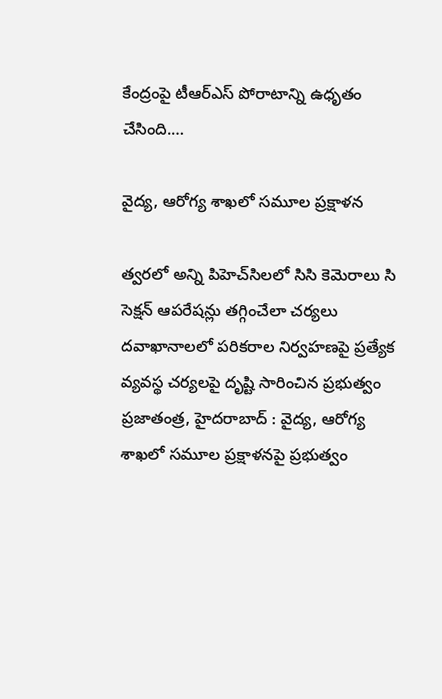కేంద్రంపై టీఆర్‌ఎస్‌ ‌పోరాటాన్ని ఉధృతం చేసింది.…

వైద్య, ఆరోగ్య శాఖలో సమూల ప్రక్షాళన

త్వరలో అన్ని పిహెచ్‌సిలలో సిసి కెమెరాలు సి సెక్షన్‌ ఆపరేషన్లు తగ్గించేలా చర్యలు దవాఖానాలలో పరికరాల నిర్వహణపై ప్రత్యేక వ్యవస్థ చర్యలపై దృష్టి సారించిన ప్రభుత్వం ప్రజాతంత్ర, హైదరాబాద్‌ : వైద్య, ఆరోగ్య శాఖలో సమూల ప్రక్షాళనపై ప్రభుత్వం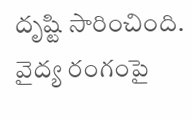దృష్టి సారించింది. వైద్య రంగంపై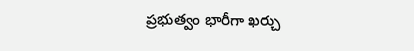ప్రభుత్వం భారీగా ఖర్చు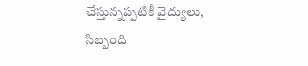చేస్తున్నప్పటికీ వైద్యులు, సిబ్బంది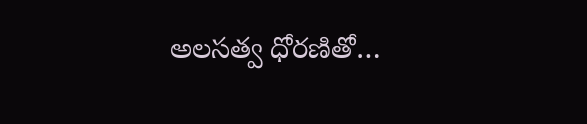అలసత్వ ధోరణితో…